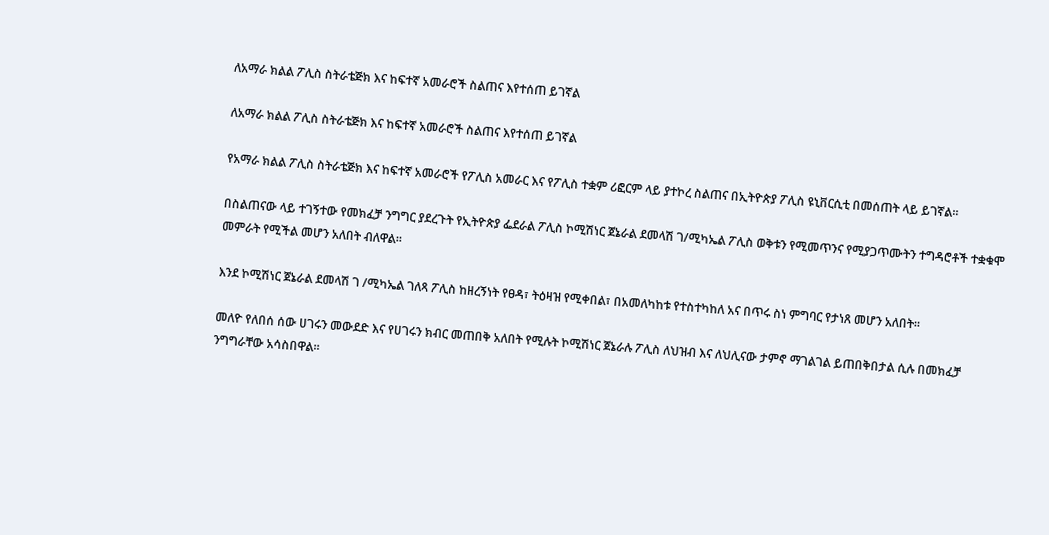ለአማራ ክልል ፖሊስ ስትራቴጅክ እና ከፍተኛ አመራሮች ስልጠና እየተሰጠ ይገኛል

ለአማራ ክልል ፖሊስ ስትራቴጅክ እና ከፍተኛ አመራሮች ስልጠና እየተሰጠ ይገኛል

የአማራ ክልል ፖሊስ ስትራቴጅክ እና ከፍተኛ አመራሮች የፖሊስ አመራር እና የፖሊስ ተቋም ሪፎርም ላይ ያተኮረ ስልጠና በኢትዮጵያ ፖሊስ ዩኒቨርሲቲ በመሰጠት ላይ ይገኛል።

በስልጠናው ላይ ተገኝተው የመክፈቻ ንግግር ያደረጉት የኢትዮጵያ ፌደራል ፖሊስ ኮሚሽነር ጀኔራል ደመላሽ ገ/ሚካኤል ፖሊስ ወቅቱን የሚመጥንና የሚያጋጥሙትን ተግዳሮቶች ተቋቁሞ መምራት የሚችል መሆን አለበት ብለዋል።

እንደ ኮሚሽነር ጀኔራል ደመላሽ ገ /ሚካኤል ገለጻ ፖሊስ ከዘረኝነት የፀዳ፣ ትዕዛዝ የሚቀበል፣ በአመለካከቱ የተስተካከለ አና በጥሩ ስነ ምግባር የታነጸ መሆን አለበት።

መለዮ የለበሰ ሰው ሀገሩን መውደድ እና የሀገሩን ክብር መጠበቅ አለበት የሚሉት ኮሚሽነር ጀኔራሉ ፖሊስ ለህዝብ እና ለህሊናው ታምኖ ማገልገል ይጠበቅበታል ሲሉ በመክፈቻ ንግግራቸው አሳስበዋል።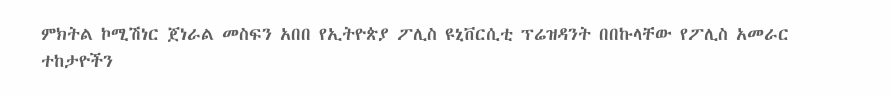ምክትል ኮሚሽነር ጀነራል መስፍን አበበ የኢትዮጵያ ፖሊስ ዩኒቨርሲቲ ፕሬዝዳንት በበኩላቸው የፖሊስ አመራር ተከታዮችን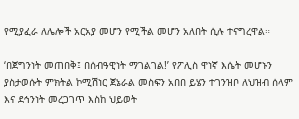የሚያፈራ ለሌሎች አርአያ መሆን የሚችል መሆን አለበት ሲሉ ተናግረዋል።

‘በጀግንነት መጠበቅ፤ በሰብዓዊነት ማገልገል!’ የፖሊስ ዋነኛ እሴት መሆኑን ያስታወሱት ምክትል ኮሚሽነር ጀኔራል መስፍን አበበ ይሄን ተገንዝቦ ለህዝብ ሰላም እና ደኅንነት መረጋገጥ እስከ ህይወት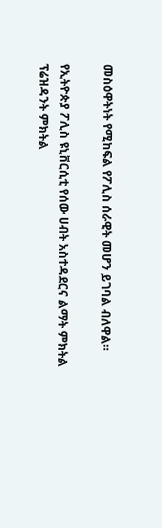መስዕዋትነት የሚከፍል የፖሊስ ሰራዊት መሆን ይገባል ብለዋል።

የኢትዮጵያ ፖሊስ ዩኒቨርሲቲ የሰው ሀብት አስተዳደርና ልማት ምክትል ፕሬዝዳንት ምክትል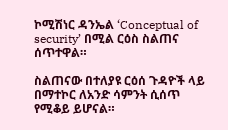ኮሚሽነር ዳንኤል ‘Conceptual of security’ በሚል ርዕስ ስልጠና ሰጥተዋል።

ስልጠናው በተለያዩ ርዕሰ ጉዳዮች ላይ በማተኮር ለአንድ ሳምንት ሲሰጥ የሚቆይ ይሆናል።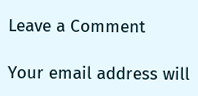Leave a Comment

Your email address will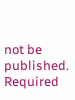not be published. Required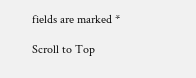fields are marked *

Scroll to Top